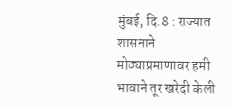मुंबई, दि.8 : राज्यात शासनाने
मोठ्याप्रमाणावर हमी भावाने तूर खरेदी केली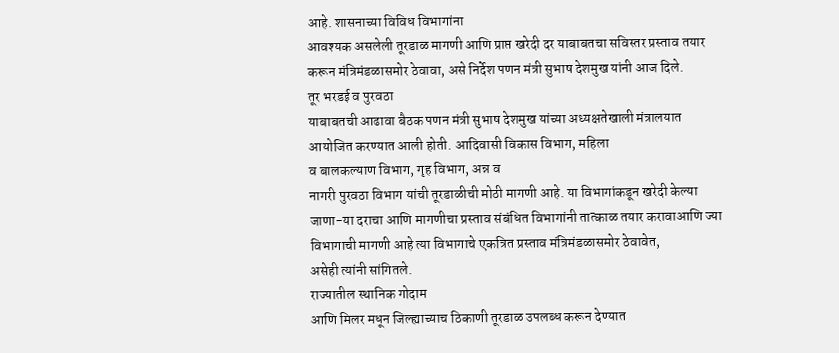आहे. शासनाच्या विविध विभागांना
आवश्यक असलेली तूरडाळ मागणी आणि प्राप्त खरेदी दर याबाबतचा सविस्तर प्रस्ताव तयार
करून मंत्रिमंडळासमोर ठेवावा, असे निर्देश पणन मंत्री सुभाष देशमुख यांनी आज दिले.
तूर भरडई व पुरवठा
याबाबतची आढावा बैठक पणन मंत्री सुभाष देशमुख यांच्या अध्यक्षतेखाली मंत्रालयात
आयोजित करण्यात आली होती. आदिवासी विकास विभाग, महिला
व बालकल्याण विभाग, गृह विभाग, अन्न व
नागरी पुरवठा विभाग यांची तूरडाळीची मोठी मागणी आहे. या विभागांकडून खरेदी केल्या
जाणा-या दराचा आणि मागणीचा प्रस्ताव संबंधित विभागांनी तात्काळ तयार करावाआणि ज्या
विभागाची मागणी आहे त्या विभागाचे एकत्रित प्रस्ताव मंत्रिमंडळासमोर ठेवावेत,
असेही त्यांनी सांगितले.
राज्यातील स्थानिक गोदाम
आणि मिलर मधून जिल्ह्याच्याच ठिकाणी तूरडाळ उपलब्ध करून देण्यात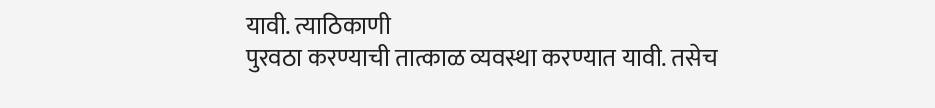यावी. त्याठिकाणी
पुरवठा करण्याची तात्काळ व्यवस्था करण्यात यावी. तसेच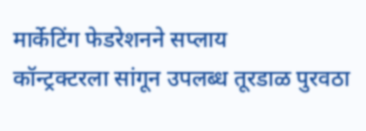मार्केटिंग फेडरेशनने सप्लाय
कॉन्ट्रक्टरला सांगून उपलब्ध तूरडाळ पुरवठा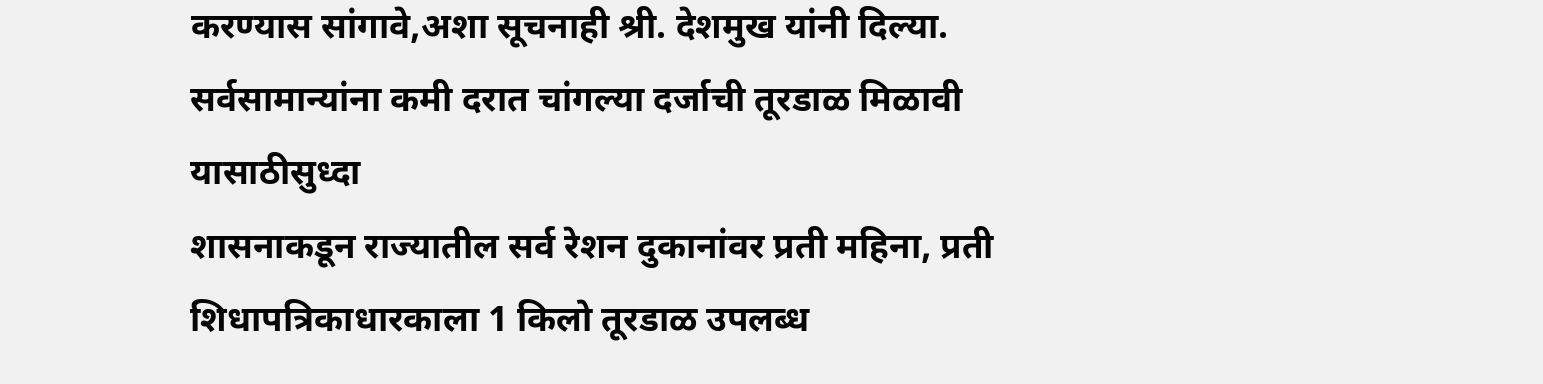करण्यास सांगावे,अशा सूचनाही श्री. देशमुख यांनी दिल्या.
सर्वसामान्यांना कमी दरात चांगल्या दर्जाची तूरडाळ मिळावी यासाठीसुध्दा
शासनाकडून राज्यातील सर्व रेशन दुकानांवर प्रती महिना, प्रती शिधापत्रिकाधारकाला 1 किलो तूरडाळ उपलब्ध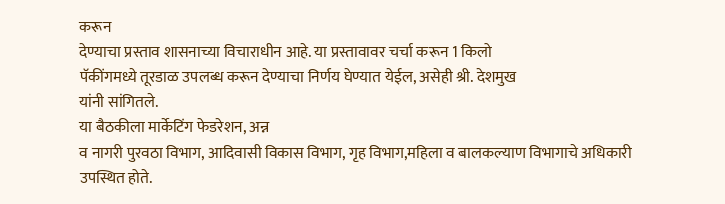करून
देण्याचा प्रस्ताव शासनाच्या विचाराधीन आहे. या प्रस्तावावर चर्चा करून 1 किलो
पॅकींगमध्ये तूरडाळ उपलब्ध करून देण्याचा निर्णय घेण्यात येईल, असेही श्री. देशमुख
यांनी सांगितले.
या बैठकीला मार्केटिंग फेडरेशन, अन्न
व नागरी पुरवठा विभाग, आदिवासी विकास विभाग, गृह विभाग,महिला व बालकल्याण विभागाचे अधिकारी
उपस्थित होते.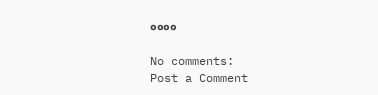००००

No comments:
Post a Comment